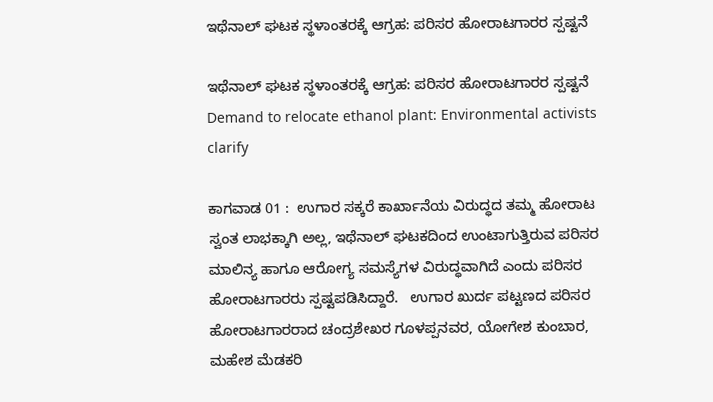ಇಥೆನಾಲ್ ಘಟಕ ಸ್ಥಳಾಂತರಕ್ಕೆ ಆಗ್ರಹ: ಪರಿಸರ ಹೋರಾಟಗಾರರ ಸ್ಪಷ್ಟನೆ

ಇಥೆನಾಲ್ ಘಟಕ ಸ್ಥಳಾಂತರಕ್ಕೆ ಆಗ್ರಹ: ಪರಿಸರ ಹೋರಾಟಗಾರರ ಸ್ಪಷ್ಟನೆ  Demand to relocate ethanol plant: Environmental activists clarify

ಕಾಗವಾಡ 01 :  ಉಗಾರ ಸಕ್ಕರೆ ಕಾರ್ಖಾನೆಯ ವಿರುದ್ಧದ ತಮ್ಮ ಹೋರಾಟ ಸ್ವಂತ ಲಾಭಕ್ಕಾಗಿ ಅಲ್ಲ, ಇಥೆನಾಲ್ ಘಟಕದಿಂದ ಉಂಟಾಗುತ್ತಿರುವ ಪರಿಸರ ಮಾಲಿನ್ಯ ಹಾಗೂ ಆರೋಗ್ಯ ಸಮಸ್ಯೆಗಳ ವಿರುದ್ಧವಾಗಿದೆ ಎಂದು ಪರಿಸರ ಹೋರಾಟಗಾರರು ಸ್ಪಷ್ಟಪಡಿಸಿದ್ದಾರೆ.   ಉಗಾರ ಖುರ್ದ ಪಟ್ಟಣದ ಪರಿಸರ ಹೋರಾಟಗಾರರಾದ ಚಂದ್ರಶೇಖರ ಗೂಳಪ್ಪನವರ, ಯೋಗೇಶ ಕುಂಬಾರ, ಮಹೇಶ ಮೆಡಕರಿ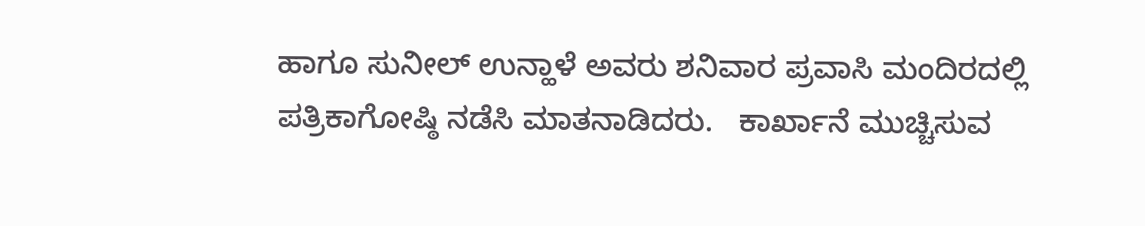ಹಾಗೂ ಸುನೀಲ್ ಉನ್ಹಾಳೆ ಅವರು ಶನಿವಾರ ಪ್ರವಾಸಿ ಮಂದಿರದಲ್ಲಿ ಪತ್ರಿಕಾಗೋಷ್ಠಿ ನಡೆಸಿ ಮಾತನಾಡಿದರು.   ಕಾರ್ಖಾನೆ ಮುಚ್ಚಿಸುವ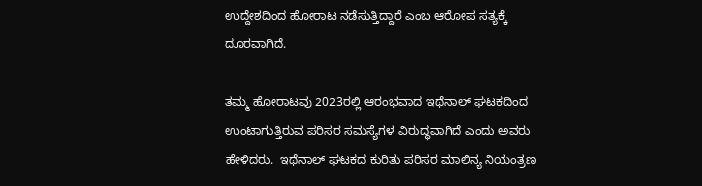ಉದ್ದೇಶದಿಂದ ಹೋರಾಟ ನಡೆಸುತ್ತಿದ್ದಾರೆ ಎಂಬ ಆರೋಪ ಸತ್ಯಕ್ಕೆ ದೂರವಾಗಿದೆ.

ತಮ್ಮ ಹೋರಾಟವು 2023ರಲ್ಲಿ ಆರಂಭವಾದ ಇಥೆನಾಲ್ ಘಟಕದಿಂದ ಉಂಟಾಗುತ್ತಿರುವ ಪರಿಸರ ಸಮಸ್ಯೆಗಳ ವಿರುದ್ಧವಾಗಿದೆ ಎಂದು ಅವರು ಹೇಳಿದರು.  ಇಥೆನಾಲ್ ಘಟಕದ ಕುರಿತು ಪರಿಸರ ಮಾಲಿನ್ಯ ನಿಯಂತ್ರಣ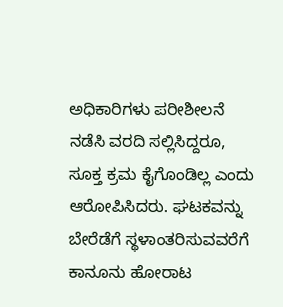ಅಧಿಕಾರಿಗಳು ಪರೀಶೀಲನೆ ನಡೆಸಿ ವರದಿ ಸಲ್ಲಿಸಿದ್ದರೂ, ಸೂಕ್ತ ಕ್ರಮ ಕೈಗೊಂಡಿಲ್ಲ ಎಂದು ಆರೋಪಿಸಿದರು. ಘಟಕವನ್ನು ಬೇರೆಡೆಗೆ ಸ್ಥಳಾಂತರಿಸುವವರೆಗೆ ಕಾನೂನು ಹೋರಾಟ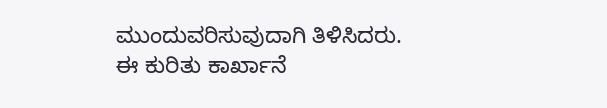ಮುಂದುವರಿಸುವುದಾಗಿ ತಿಳಿಸಿದರು. ಈ ಕುರಿತು ಕಾರ್ಖಾನೆ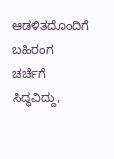ಆಡಳಿತದೊಂದಿಗೆ ಬಹಿರಂಗ ಚರ್ಚೆಗೆ ಸಿದ್ಧವಿದ್ದು,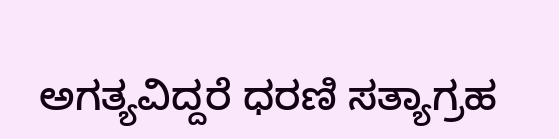ಅಗತ್ಯವಿದ್ದರೆ ಧರಣಿ ಸತ್ಯಾಗ್ರಹ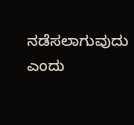ನಡೆಸಲಾಗುವುದು ಎಂದು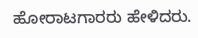ಹೋರಾಟಗಾರರು ಹೇಳಿದರು.